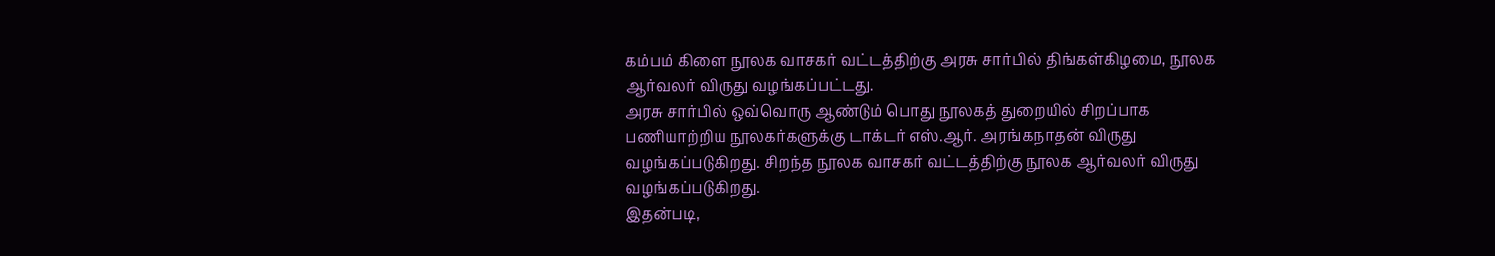கம்பம் கிளை நூலக வாசகர் வட்டத்திற்கு அரசு சார்பில் திங்கள்கிழமை, நூலக ஆர்வலர் விருது வழங்கப்பட்டது.
அரசு சார்பில் ஒவ்வொரு ஆண்டும் பொது நூலகத் துறையில் சிறப்பாக பணியாற்றிய நூலகர்களுக்கு டாக்டர் எஸ்.ஆர். அரங்கநாதன் விருது வழங்கப்படுகிறது. சிறந்த நூலக வாசகர் வட்டத்திற்கு நூலக ஆர்வலர் விருது வழங்கப்படுகிறது.
இதன்படி,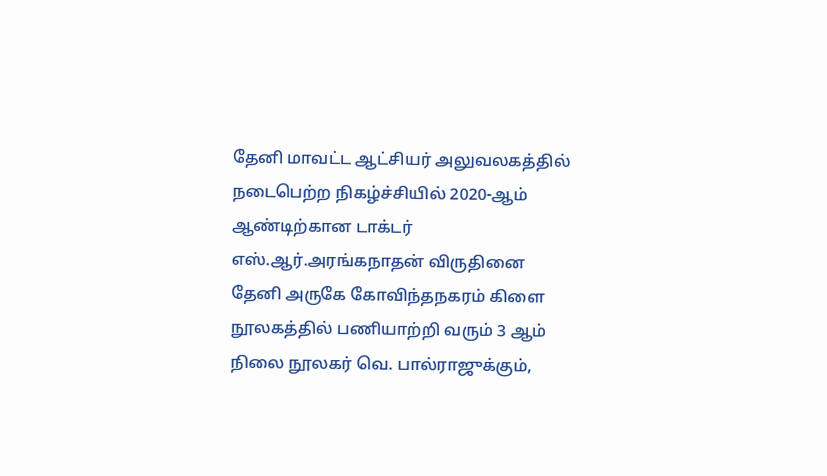தேனி மாவட்ட ஆட்சியர் அலுவலகத்தில் நடைபெற்ற நிகழ்ச்சியில் 2020-ஆம் ஆண்டிற்கான டாக்டர் எஸ்.ஆர்.அரங்கநாதன் விருதினை தேனி அருகே கோவிந்தநகரம் கிளை நூலகத்தில் பணியாற்றி வரும் 3 ஆம் நிலை நூலகர் வெ. பால்ராஜுக்கும்,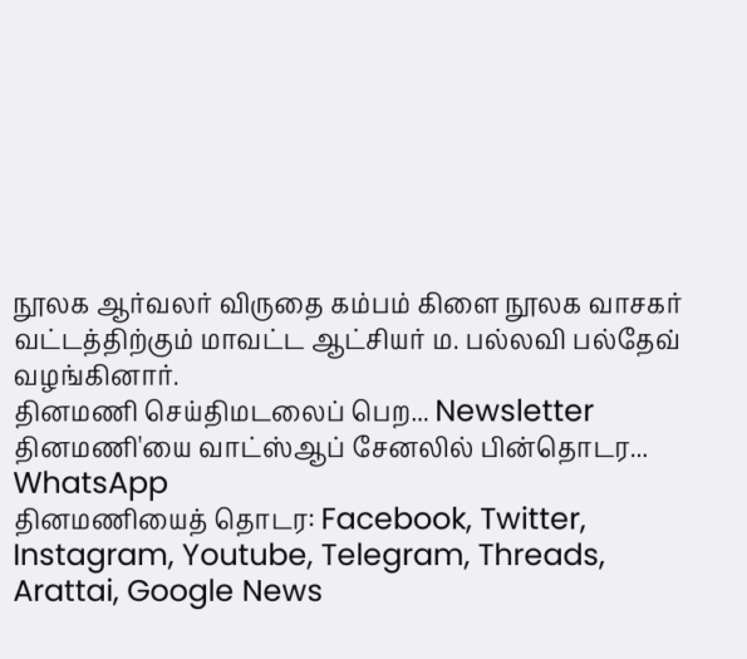நூலக ஆர்வலர் விருதை கம்பம் கிளை நூலக வாசகர் வட்டத்திற்கும் மாவட்ட ஆட்சியர் ம. பல்லவி பல்தேவ் வழங்கினார்.
தினமணி செய்திமடலைப் பெற... Newsletter
தினமணி'யை வாட்ஸ்ஆப் சேனலில் பின்தொடர... WhatsApp
தினமணியைத் தொடர: Facebook, Twitter, Instagram, Youtube, Telegram, Threads, Arattai, Google News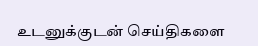உடனுக்குடன் செய்திகளை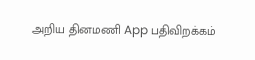அறிய தினமணி App பதிவிறக்கம்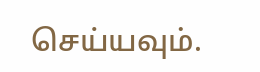செய்யவும்.